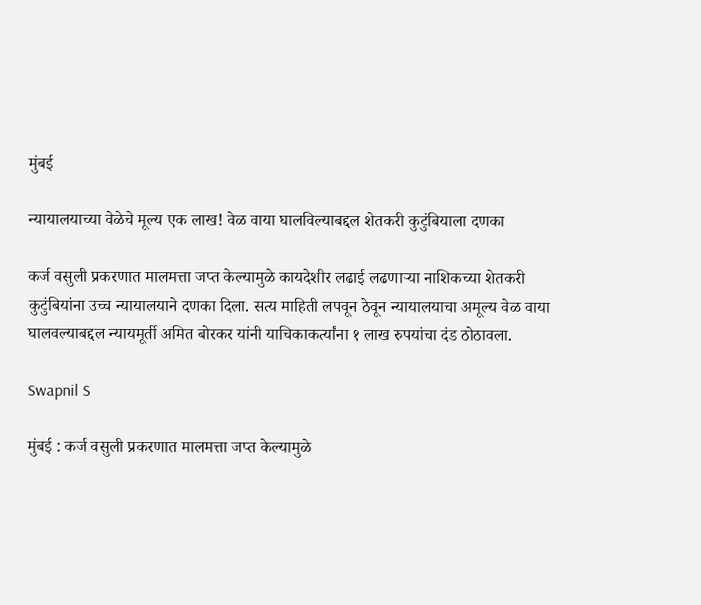मुंबई

न्यायालयाच्या वेळेचे मूल्य एक लाख! वेळ वाया घालविल्याबद्दल शेतकरी कुटुंबियाला दणका

कर्ज वसुली प्रकरणात मालमत्ता जप्त केल्यामुळे कायदेशीर लढाई लढणाऱ्या नाशिकच्या शेतकरी कुटुंबियांना उच्च न्यायालयाने दणका दिला. सत्य माहिती लपवून ठेवून न्यायालयाचा अमूल्य वेळ वाया घालवल्याबद्दल न्यायमूर्ती अमित बोरकर यांनी याचिकाकर्त्यांना १ लाख रुपयांचा दंड ठोठावला.

Swapnil S

मुंबई : कर्ज वसुली प्रकरणात मालमत्ता जप्त केल्यामुळे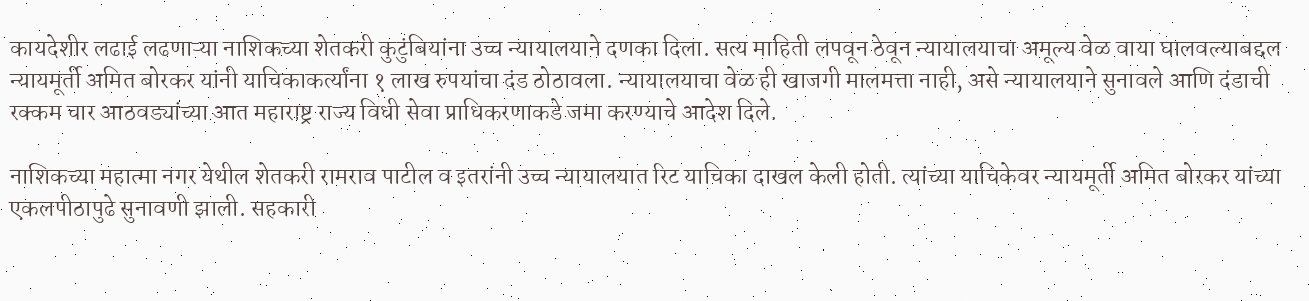कायदेशीर लढाई लढणाऱ्या नाशिकच्या शेतकरी कुटुंबियांना उच्च न्यायालयाने दणका दिला. सत्य माहिती लपवून ठेवून न्यायालयाचा अमूल्य वेळ वाया घालवल्याबद्दल न्यायमूर्ती अमित बोरकर यांनी याचिकाकर्त्यांना १ लाख रुपयांचा दंड ठोठावला. न्यायालयाचा वेळ ही खाजगी मालमत्ता नाही, असे न्यायालयाने सुनावले आणि दंडाची रक्कम चार आठवड्यांच्या आत महाराष्ट्र राज्य विधी सेवा प्राधिकरणाकडे जमा करण्याचे आदेश दिले.

नाशिकच्या महात्मा नगर येथील शेतकरी रामराव पाटील व इतरांनी उच्च न्यायालयात रिट याचिका दाखल केली होती. त्यांच्या याचिकेवर न्यायमूर्ती अमित बोरकर यांच्या एकलपीठापुढे सुनावणी झाली. सहकारी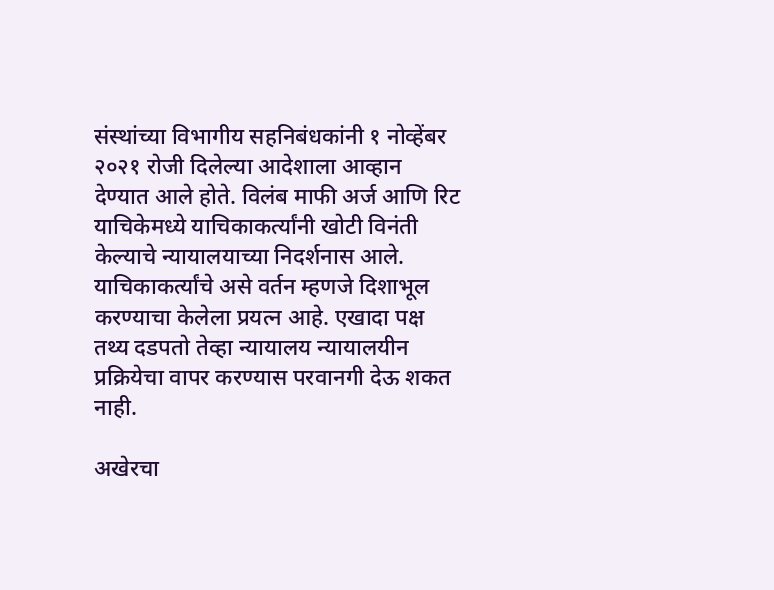संस्थांच्या विभागीय सहनिबंधकांनी १ नोव्हेंबर २०२१ रोजी दिलेल्या आदेशाला आव्हान देण्यात आले होते. विलंब माफी अर्ज आणि रिट याचिकेमध्ये याचिकाकर्त्यांनी खोटी विनंती केल्याचे न्यायालयाच्या निदर्शनास आले. याचिकाकर्त्यांचे असे वर्तन म्हणजे दिशाभूल करण्याचा केलेला प्रयत्न आहे. एखादा पक्ष तथ्य दडपतो तेव्हा न्यायालय न्यायालयीन प्रक्रियेचा वापर करण्यास परवानगी देऊ शकत नाही.

अखेरचा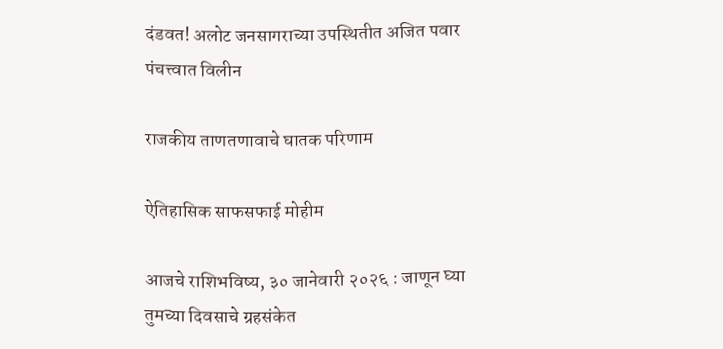दंडवत! अलोट जनसागराच्या उपस्थितीत अजित पवार पंचत्त्वात विलीन

राजकीय ताणतणावाचे घातक परिणाम

ऐतिहासिक साफसफाई मोहीम

आजचे राशिभविष्य, ३० जानेवारी २०२६ : जाणून घ्या तुमच्या दिवसाचे ग्रहसंकेत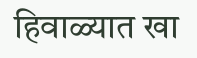हिवाळ्यात खा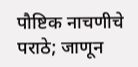पौष्टिक नाचणीचे पराठे; जाणून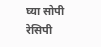घ्या सोपी रेसिपी